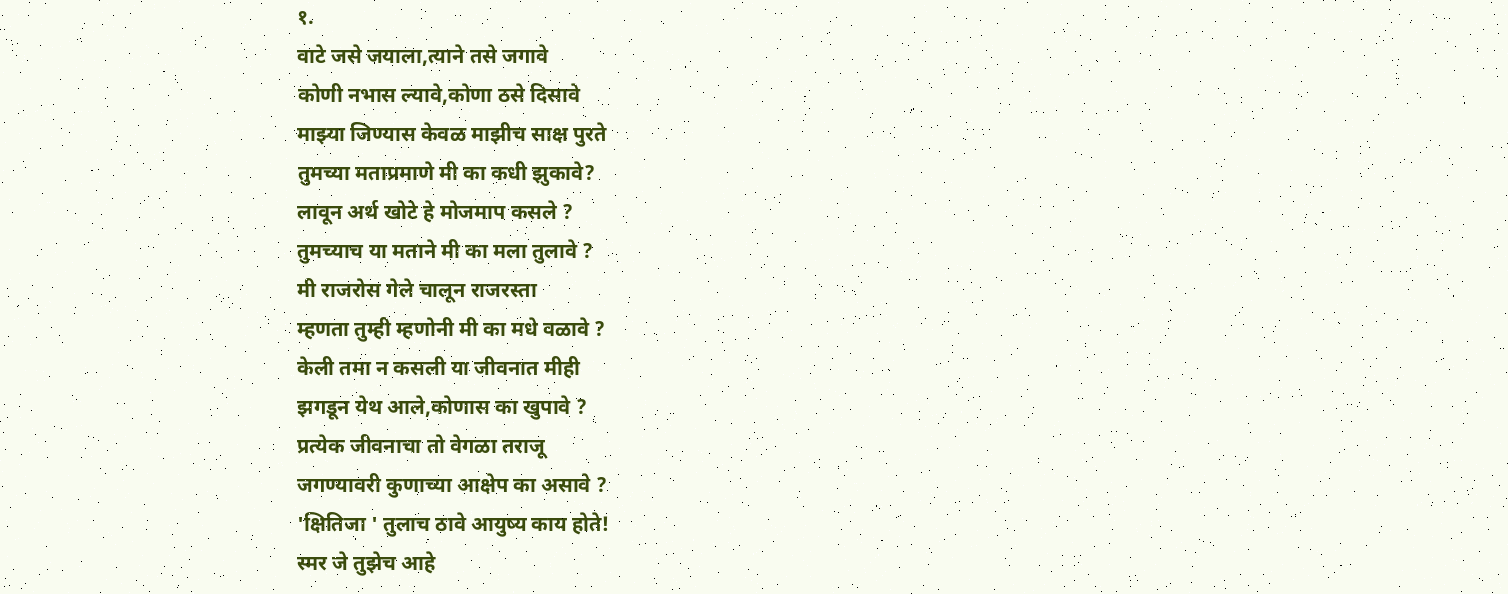१.
वाटे जसे जयाला,त्याने तसे जगावे
कोणी नभास ल्यावे,कोणा ठसे दिसावे
माझ्या जिण्यास केवळ माझीच साक्ष पुरते
तुमच्या मताप्रमाणे मी का कधी झुकावे?
लावून अर्थ खोटे हे मोजमाप कसले ?
तुमच्याच या मताने मी का मला तुलावे ?
मी राजरोस गेले चालून राजरस्ता
म्हणता तुम्ही म्हणोनी मी का मधे वळावे ?
केली तमा न कसली या जीवनात मीही
झगडून येथ आले,कोणास का खुपावे ?
प्रत्येक जीवनाचा तो वेगळा तराजू
जगण्यावरी कुणाच्या आक्षेप का असावे ?
'क्षितिजा ' तुलाच ठावे आयुष्य काय होते!
स्मर जे तुझेच आहे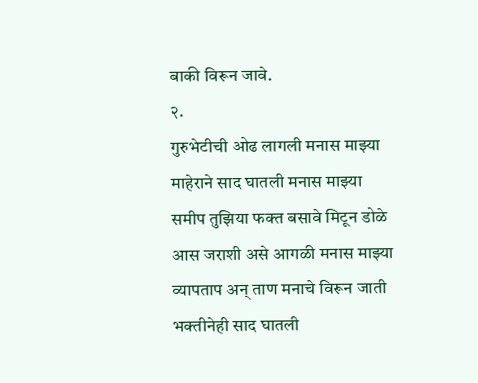बाकी विरून जावे.
२.
गुरुभेटीची ओढ लागली मनास माझ्या
माहेराने साद घातली मनास माझ्या
समीप तुझिया फक्त बसावे मिटून डोळे
आस जराशी असे आगळी मनास माझ्या
व्यापताप अन् ताण मनाचे विरून जाती
भक्तीनेही साद घातली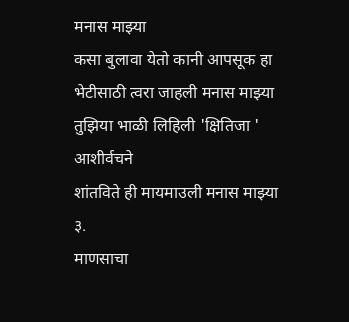मनास माझ्या
कसा बुलावा येतो कानी आपसूक हा
भेटीसाठी त्वरा जाहली मनास माझ्या
तुझिया भाळी लिहिली 'क्षितिजा ' आशीर्वचने
शांतविते ही मायमाउली मनास माझ्या
३.
माणसाचा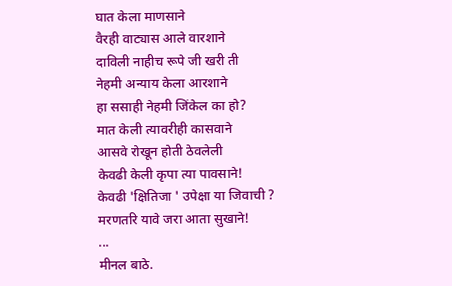घात केला माणसाने
वैरही वाट्यास आले वारशाने
दाविली नाहीच रूपे जी खरी ती
नेहमी अन्याय केला आरशाने
हा ससाही नेहमी जिंकेल का हो?
मात केली त्यावरीही कासवाने
आसवे रोखून होती ठेवलेली
केवढी केली कृपा त्या पावसाने!
केवढी 'क्षितिजा ' उपेक्षा या जिवाची ?
मरणतरि यावे जरा आता सुखाने!
...
मीनल बाठे.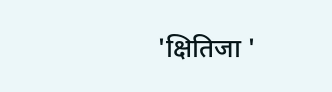'क्षितिजा '